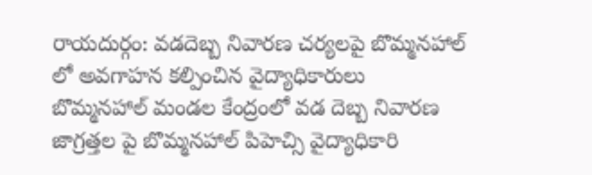రాయదుర్గం: వడదెబ్బ నివారణ చర్యలపై బొమ్మనహాల్ లో అవగాహన కల్పించిన వైద్యాధికారులు
బొమ్మనహాల్ మండల కేంద్రంలో వడ దెబ్బ నివారణ జాగ్రత్తల పై బొమ్మనహాల్ పిహెచ్సి వైద్యాధికారి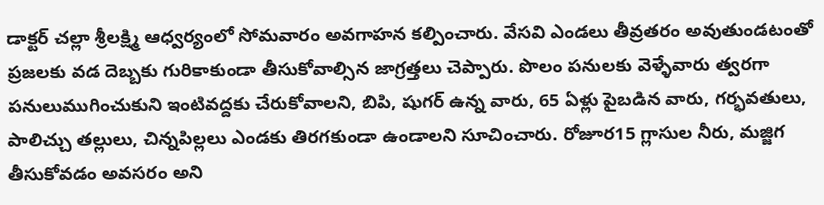డాక్టర్ చల్లా శ్రీలక్ష్మి ఆధ్వర్యంలో సోమవారం అవగాహన కల్పించారు. వేసవి ఎండలు తీవ్రతరం అవుతుండటంతో ప్రజలకు వడ దెబ్బకు గురికాకుండా తీసుకోవాల్సిన జాగ్రత్తలు చెప్పారు. పొలం పనులకు వెళ్ళేవారు త్వరగా పనులుముగించుకుని ఇంటివద్దకు చేరుకోవాలని, బిపి, షుగర్ ఉన్న వారు, 65 ఏళ్లు పైబడిన వారు, గర్భవతులు, పాలిచ్చు తల్లులు, చిన్నపిల్లలు ఎండకు తిరగకుండా ఉండాలని సూచించారు. రోజూర15 గ్లాసుల నీరు, మజ్జిగ తీసుకోవడం అవసరం అని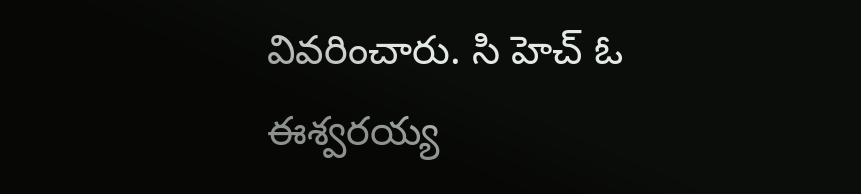వివరించారు. సి హెచ్ ఓ ఈశ్వరయ్య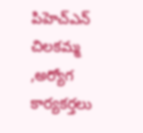పిహెచ్ఎన్ చిలకమ్మ ,అర్యోగ కార్యకర్తలు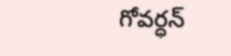గోవర్ధన్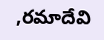,రమాదేవి